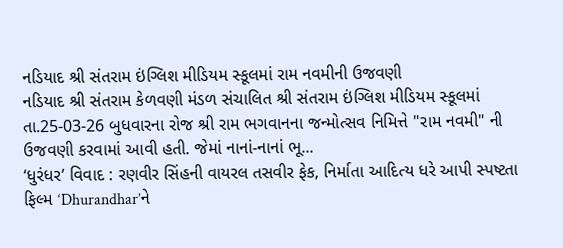નડિયાદ શ્રી સંતરામ ઇંગ્લિશ મીડિયમ સ્કૂલમાં રામ નવમીની ઉજવણી
નડિયાદ શ્રી સંતરામ કેળવણી મંડળ સંચાલિત શ્રી સંતરામ ઇંગ્લિશ મીડિયમ સ્કૂલમાં તા.25-03-26 બુધવારના રોજ શ્રી રામ ભગવાનના જન્મોત્સવ નિમિત્તે "રામ નવમી" ની ઉજવણી કરવામાં આવી હતી. જેમાં નાનાં-નાનાં ભૂ...
‘ધુરંધર’ વિવાદ : રણવીર સિંહની વાયરલ તસવીર ફેક, નિર્માતા આદિત્ય ધરે આપી સ્પષ્ટતા
ફિલ્મ ‘Dhurandhar’ને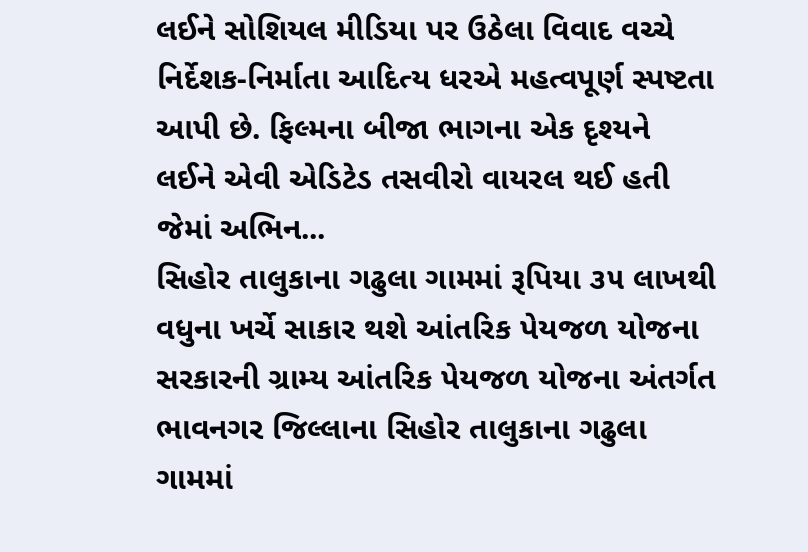લઈને સોશિયલ મીડિયા પર ઉઠેલા વિવાદ વચ્ચે નિર્દેશક-નિર્માતા આદિત્ય ધરએ મહત્વપૂર્ણ સ્પષ્ટતા આપી છે. ફિલ્મના બીજા ભાગના એક દૃશ્યને લઈને એવી એડિટેડ તસવીરો વાયરલ થઈ હતી જેમાં અભિન...
સિહોર તાલુકાના ગઢુલા ગામમાં રૂપિયા ૩૫ લાખથી વધુના ખર્ચે સાકાર થશે આંતરિક પેયજળ યોજના
સરકારની ગ્રામ્ય આંતરિક પેયજળ યોજના અંતર્ગત ભાવનગર જિલ્લાના સિહોર તાલુકાના ગઢુલા ગામમાં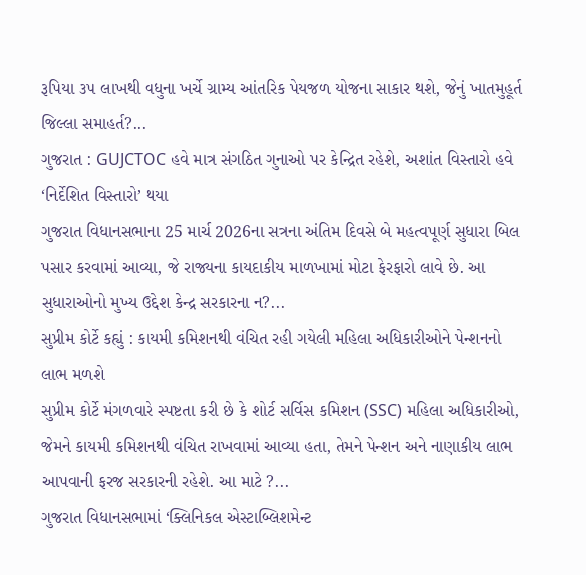રૂપિયા ૩૫ લાખથી વધુના ખર્ચે ગ્રામ્ય આંતરિક પેયજળ યોજના સાકાર થશે, જેનું ખાતમુહૂર્ત જિલ્લા સમાહર્ત?...
ગુજરાત : GUJCTOC હવે માત્ર સંગઠિત ગુનાઓ પર કેન્દ્રિત રહેશે, અશાંત વિસ્તારો હવે ‘નિર્દેશિત વિસ્તારો’ થયા
ગુજરાત વિધાનસભાના 25 માર્ચ 2026ના સત્રના અંતિમ દિવસે બે મહત્વપૂર્ણ સુધારા બિલ પસાર કરવામાં આવ્યા, જે રાજ્યના કાયદાકીય માળખામાં મોટા ફેરફારો લાવે છે. આ સુધારાઓનો મુખ્ય ઉદ્દેશ કેન્દ્ર સરકારના ન?...
સુપ્રીમ કોર્ટે કહ્યું : કાયમી કમિશનથી વંચિત રહી ગયેલી મહિલા અધિકારીઓને પેન્શનનો લાભ મળશે
સુપ્રીમ કોર્ટે મંગળવારે સ્પષ્ટતા કરી છે કે શોર્ટ સર્વિસ કમિશન (SSC) મહિલા અધિકારીઓ, જેમને કાયમી કમિશનથી વંચિત રાખવામાં આવ્યા હતા, તેમને પેન્શન અને નાણાકીય લાભ આપવાની ફરજ સરકારની રહેશે. આ માટે ?...
ગુજરાત વિધાનસભામાં ‘ક્લિનિકલ એસ્ટાબ્લિશમેન્ટ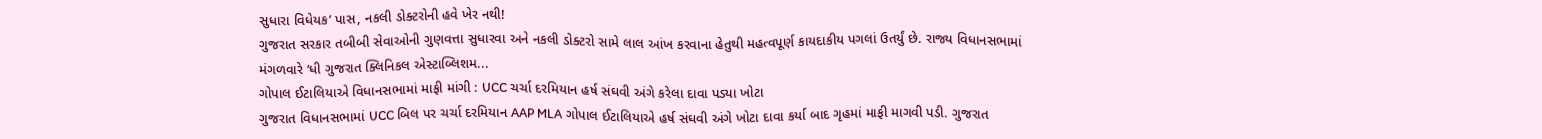સુધારા વિધેયક’ પાસ, નકલી ડોક્ટરોની હવે ખેર નથી!
ગુજરાત સરકાર તબીબી સેવાઓની ગુણવત્તા સુધારવા અને નકલી ડોક્ટરો સામે લાલ આંખ કરવાના હેતુથી મહત્વપૂર્ણ કાયદાકીય પગલાં ઉતર્યું છે. રાજ્ય વિધાનસભામાં મંગળવારે ‘ધી ગુજરાત ક્લિનિકલ એસ્ટાબ્લિશમ...
ગોપાલ ઈટાલિયાએ વિધાનસભામાં માફી માંગી : UCC ચર્ચા દરમિયાન હર્ષ સંઘવી અંગે કરેલા દાવા પડ્યા ખોટા
ગુજરાત વિધાનસભામાં UCC બિલ પર ચર્ચા દરમિયાન AAP MLA ગોપાલ ઈટાલિયાએ હર્ષ સંઘવી અંગે ખોટા દાવા કર્યા બાદ ગૃહમાં માફી માગવી પડી. ગુજરાત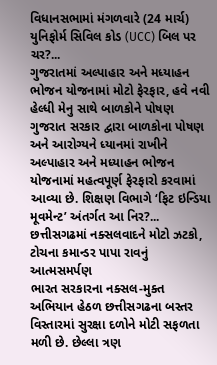વિધાનસભામાં મંગળવારે (24 માર્ચ) યુનિફોર્મ સિવિલ કોડ (UCC) બિલ પર ચર?...
ગુજરાતમાં અલ્પાહાર અને મધ્યાહન ભોજન યોજનામાં મોટો ફેરફાર, હવે નવી હેલ્ધી મેનુ સાથે બાળકોને પોષણ
ગુજરાત સરકાર દ્વારા બાળકોના પોષણ અને આરોગ્યને ધ્યાનમાં રાખીને અલ્પાહાર અને મધ્યાહન ભોજન યોજનામાં મહત્વપૂર્ણ ફેરફારો કરવામાં આવ્યા છે. શિક્ષણ વિભાગે ‘ફિટ ઇન્ડિયા મૂવમેન્ટ’ અંતર્ગત આ નિર?...
છત્તીસગઢમાં નક્સલવાદને મોટો ઝટકો, ટોચના કમાન્ડર પાપા રાવનું આત્મસમર્પણ
ભારત સરકારના નક્સલ-મુક્ત અભિયાન હેઠળ છત્તીસગઢના બસ્તર વિસ્તારમાં સુરક્ષા દળોને મોટી સફળતા મળી છે. છેલ્લા ત્રણ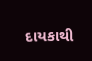દાયકાથી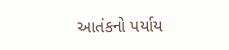આતંકનો પર્યાય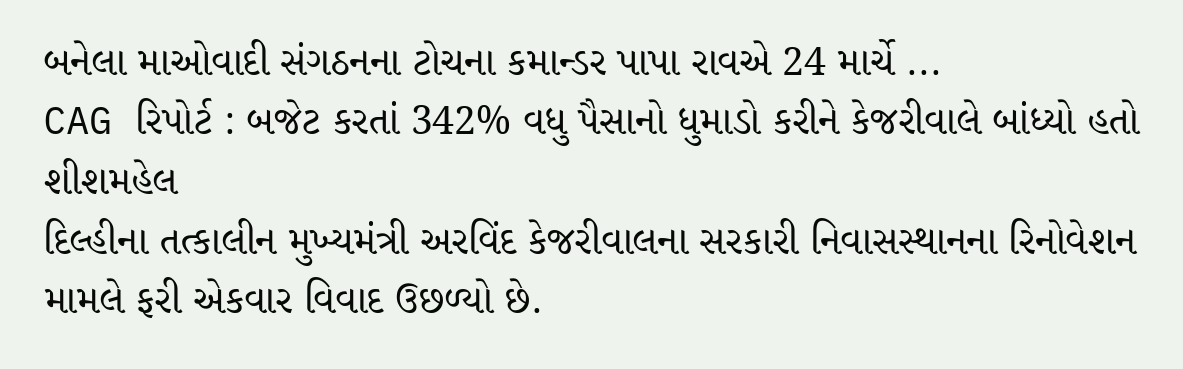બનેલા માઓવાદી સંગઠનના ટોચના કમાન્ડર પાપા રાવએ 24 માર્ચે ...
CAG રિપોર્ટ : બજેટ કરતાં 342% વધુ પૈસાનો ધુમાડો કરીને કેજરીવાલે બાંધ્યો હતો શીશમહેલ
દિલ્હીના તત્કાલીન મુખ્યમંત્રી અરવિંદ કેજરીવાલના સરકારી નિવાસસ્થાનના રિનોવેશન મામલે ફરી એકવાર વિવાદ ઉછળ્યો છે.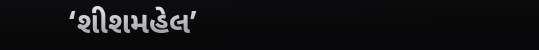‘શીશમહેલ’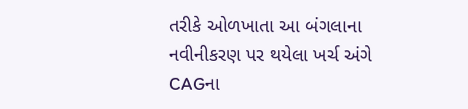તરીકે ઓળખાતા આ બંગલાના નવીનીકરણ પર થયેલા ખર્ચ અંગે CAGના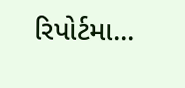રિપોર્ટમા...